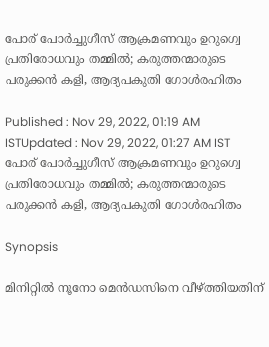പോര് പോർച്ചുഗീസ് ആക്രമണവും ഉറുഗ്വെ പ്രതിരോധവും തമ്മിൽ; കരുത്തന്മാരുടെ പരുക്കൻ കളി, ആദ്യപകുതി ഗോൾരഹിതം

Published : Nov 29, 2022, 01:19 AM ISTUpdated : Nov 29, 2022, 01:27 AM IST
പോര് പോർച്ചുഗീസ് ആക്രമണവും ഉറുഗ്വെ പ്രതിരോധവും തമ്മിൽ; കരുത്തന്മാരുടെ പരുക്കൻ കളി, ആദ്യപകുതി ഗോൾരഹിതം

Synopsis

മിനിറ്റിൽ നൂനോ മെൻഡസിനെ വീഴ്ത്തിയതിന്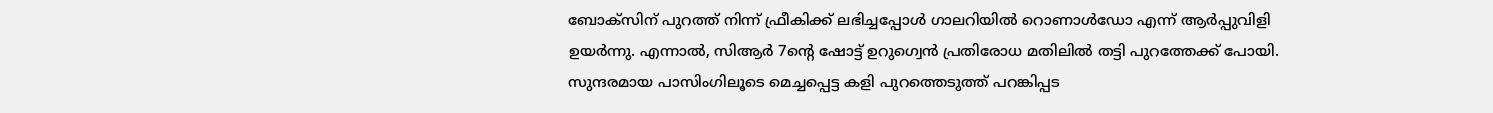ബോക്സിന് പുറത്ത് നിന്ന് ഫ്രീകിക്ക് ലഭിച്ചപ്പോൾ ഗാലറിയിൽ റൊണാൾഡോ എന്ന് ആർപ്പുവിളി ഉയർന്നു. എന്നാൽ, സിആർ 7ന്റെ ഷോട്ട് ഉറുഗ്വെൻ പ്രതിരോധ മതിലിൽ തട്ടി പുറത്തേക്ക് പോയി. സുന്ദരമായ പാസിംഗിലൂടെ മെച്ചപ്പെട്ട കളി പുറത്തെടുത്ത് പറങ്കിപ്പട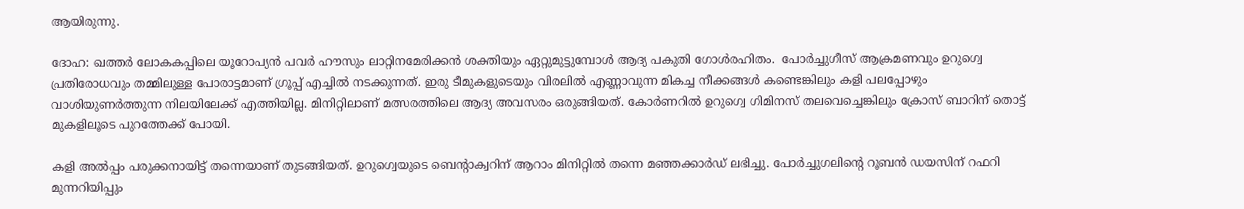ആയിരുന്നു.

ദോഹ: ഖത്തർ ലോകകപ്പിലെ യൂറോപ്യൻ പവർ ഹൗസും ലാറ്റിനമേരിക്കൻ ശക്തിയും ഏറ്റുമുട്ടുമ്പോൾ ആദ്യ പകുതി ഗോൾരഹിതം.  പോർച്ചുഗീസ് ആക്രമണവും ഉറുഗ്വെ പ്രതിരോധവും തമ്മിലുള്ള പോരാട്ടമാണ് ഗ്രൂപ്പ് എച്ചിൽ നടക്കുന്നത്. ഇരു ടീമുകളുടെയും വിരലിൽ എണ്ണാവുന്ന മികച്ച നീക്കങ്ങൾ കണ്ടെങ്കിലും കളി പലപ്പോഴും വാശിയുണർത്തുന്ന നിലയിലേക്ക് എത്തിയില്ല. മിനിറ്റിലാണ് മത്സരത്തിലെ ആദ്യ അവസരം ഒരുങ്ങിയത്. കോർണറിൽ ഉറുഗ്വെ ഗിമിനസ് തലവെച്ചെങ്കിലും ക്രോസ് ബാറിന് തൊട്ട് മുകളിലൂടെ പുറത്തേക്ക് പോയി.

കളി അൽപ്പം പരുക്കനായിട്ട് തന്നെയാണ് തുടങ്ങിയത്. ഉറുഗ്വെയുടെ ബെന്റാക്വറിന് ആറാം മിനിറ്റിൽ തന്നെ മഞ്ഞക്കാർഡ് ലഭിച്ചു. പോർച്ചുഗലിന്റെ റൂബൻ ഡയസിന് റഫറി മുന്നറിയിപ്പും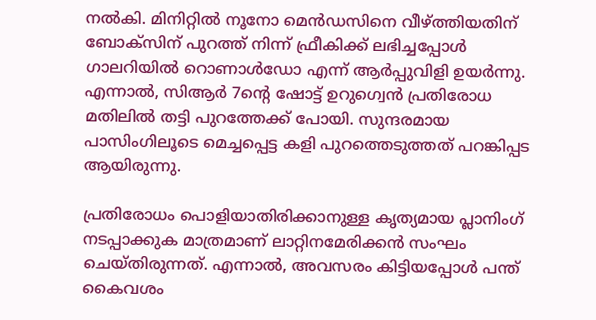നൽകി. മിനിറ്റിൽ നൂനോ മെൻഡസിനെ വീഴ്ത്തിയതിന് ബോക്സിന് പുറത്ത് നിന്ന് ഫ്രീകിക്ക് ലഭിച്ചപ്പോൾ ഗാലറിയിൽ റൊണാൾഡോ എന്ന് ആർപ്പുവിളി ഉയർന്നു. എന്നാൽ, സിആർ 7ന്റെ ഷോട്ട് ഉറുഗ്വെൻ പ്രതിരോധ മതിലിൽ തട്ടി പുറത്തേക്ക് പോയി. സുന്ദരമായ പാസിംഗിലൂടെ മെച്ചപ്പെട്ട കളി പുറത്തെടുത്തത് പറങ്കിപ്പട ആയിരുന്നു.

പ്രതിരോധം പൊളിയാതിരിക്കാനുള്ള കൃത്യമായ പ്ലാനിംഗ് നടപ്പാക്കുക മാത്രമാണ് ലാറ്റിനമേരിക്കൻ സംഘം ചെയ്തിരുന്നത്. എന്നാൽ, അവസരം കിട്ടിയപ്പോൾ പന്ത് കൈവശം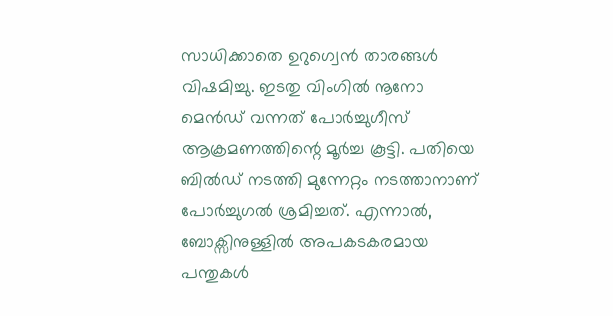സാധിക്കാതെ ഉറുഗ്വെൻ താരങ്ങൾ വിഷമിച്ചു. ഇടതു വിംഗിൽ നൂനോ മെൻഡ് വന്നത് പോർച്ചുഗീസ് ആക്രമണത്തിന്റെ മൂർച്ച കൂട്ടി. പതിയെ ബിൽഡ് നടത്തി മുന്നേറ്റം നടത്താനാണ് പോർച്ചുഗൽ ശ്രമിച്ചത്. എന്നാൽ, ബോക്സിനുള്ളിൽ അപകടകരമായ പന്തുകൾ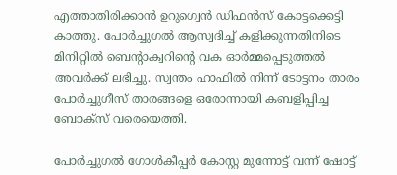എത്താതിരിക്കാൻ ഉറുഗ്വെൻ ഡിഫൻസ് കോട്ടക്കെട്ടി കാത്തു. പോർച്ചുഗൽ ആസ്വദിച്ച് കളിക്കുന്നതിനിടെ മിനിറ്റിൽ ബെന്റാക്വറിന്റെ വക ഓർമ്മപ്പെടുത്തൽ അവർക്ക് ലഭിച്ചു. സ്വന്തം ഹാഫിൽ നിന്ന് ടോട്ടനം താരം പോർച്ചുഗീസ് താരങ്ങളെ ഒരോന്നായി കബളിപ്പിച്ച ബോക്സ് വരെയെത്തി.

പോർച്ചുഗൽ ഗോൾകീപ്പർ കോസ്റ്റ മുന്നോട്ട് വന്ന് ഷോട്ട്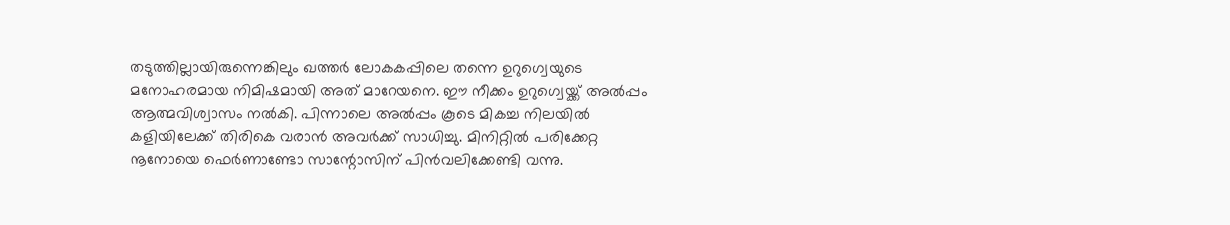തടുത്തില്ലായിരുന്നെങ്കിലും ഖത്തർ ലോകകപ്പിലെ തന്നെ ഉറുഗ്വെയുടെ മനോഹരമായ നിമിഷമായി അത് മാറേയനെ. ഈ നീക്കം ഉറുഗ്വെയ്ക്ക് അൽപ്പം ആത്മവിശ്വാസം നൽകി. പിന്നാലെ അൽപ്പം കൂടെ മികച്ച നിലയിൽ കളിയിലേക്ക് തിരികെ വരാൻ അവർക്ക് സാധിച്ചു. മിനിറ്റിൽ പരിക്കേറ്റ നൂനോയെ ഫെർണാണ്ടോ സാന്റോസിന് പിൻവലിക്കേണ്ടി വന്നു.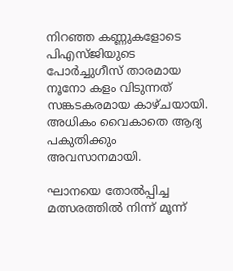നിറഞ്ഞ കണ്ണുകളോടെ പിഎസ്ജിയുടെ പോർച്ചുഗീസ് താരമായ നൂനോ കളം വിടുന്നത് സങ്കടകരമായ കാഴ്ചയായി. അധികം വൈകാതെ ആദ്യ പകുതിക്കും അവസാനമായി.

ഘാനയെ തോൽപ്പിച്ച മത്സരത്തിൽ നിന്ന് മൂന്ന്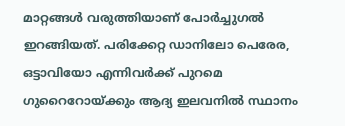മാറ്റങ്ങൾ വരുത്തിയാണ് പോർച്ചുഗൽ ഇറങ്ങിയത്. പരിക്കേറ്റ ഡാനിലോ പെരേര, ഒട്ടാവിയോ എന്നിവർക്ക് പുറമെ ഗുറൈറോയ്ക്കും ആദ്യ ഇലവനിൽ സ്ഥാനം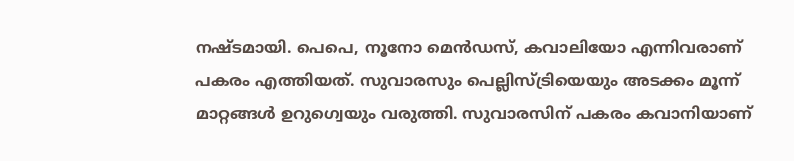നഷ്ടമായി. പെപെ, നൂനോ മെൻഡസ്, കവാലിയോ എന്നിവരാണ് പകരം എത്തിയത്. സുവാരസും പെല്ലിസ്ട്രിയെയും അടക്കം മൂന്ന് മാറ്റങ്ങൾ ഉറുഗ്വെയും വരുത്തി. സുവാരസിന് പകരം കവാനിയാണ്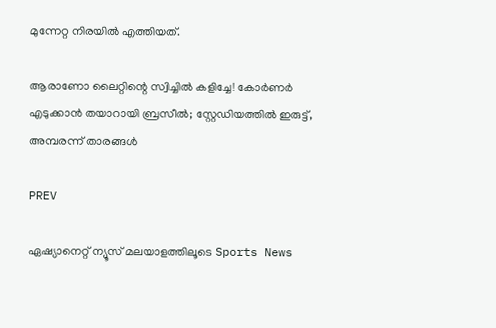മുന്നേറ്റ നിരയിൽ എത്തിയത്.

ആരാണോ ലൈറ്റിന്റെ സ്വിച്ചിൽ കളിച്ചേ! കോർണർ എടുക്കാൻ തയാറായി ബ്രസീൽ; സ്റ്റേഡിയത്തിൽ ഇരുട്ട്, അമ്പരന്ന് താരങ്ങൾ

PREV

ഏഷ്യാനെറ്റ് ന്യൂസ് മലയാളത്തിലൂടെ Sports News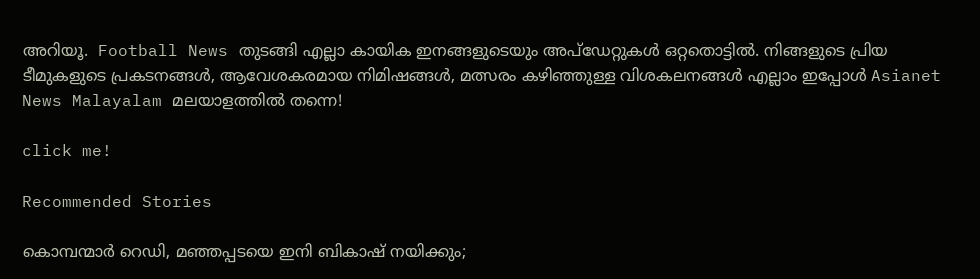അറിയൂ.  Football News തുടങ്ങി എല്ലാ കായിക ഇനങ്ങളുടെയും അപ്‌ഡേറ്റുകൾ ഒറ്റതൊട്ടിൽ. നിങ്ങളുടെ പ്രിയ ടീമുകളുടെ പ്രകടനങ്ങൾ, ആവേശകരമായ നിമിഷങ്ങൾ, മത്സരം കഴിഞ്ഞുള്ള വിശകലനങ്ങൾ എല്ലാം ഇപ്പോൾ Asianet News Malayalam മലയാളത്തിൽ തന്നെ!

click me!

Recommended Stories

കൊമ്പന്മാർ റെഡി, മഞ്ഞപ്പടയെ ഇനി ബികാഷ് നയിക്കും;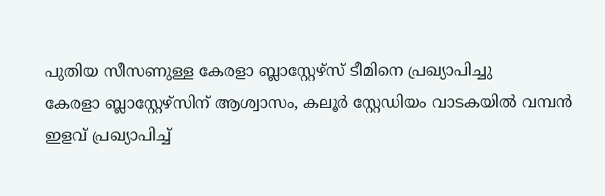പുതിയ സീസണുള്ള കേരളാ ബ്ലാസ്റ്റേഴ്‌സ് ടീമിനെ പ്രഖ്യാപിച്ചു
കേരളാ ബ്ലാസ്റ്റേഴ്സിന് ആശ്വാസം, കലൂർ സ്റ്റേഡിയം വാടകയിൽ വമ്പന്‍ ഇളവ് പ്രഖ്യാപിച്ച്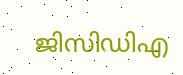ജിസിഡിഎ